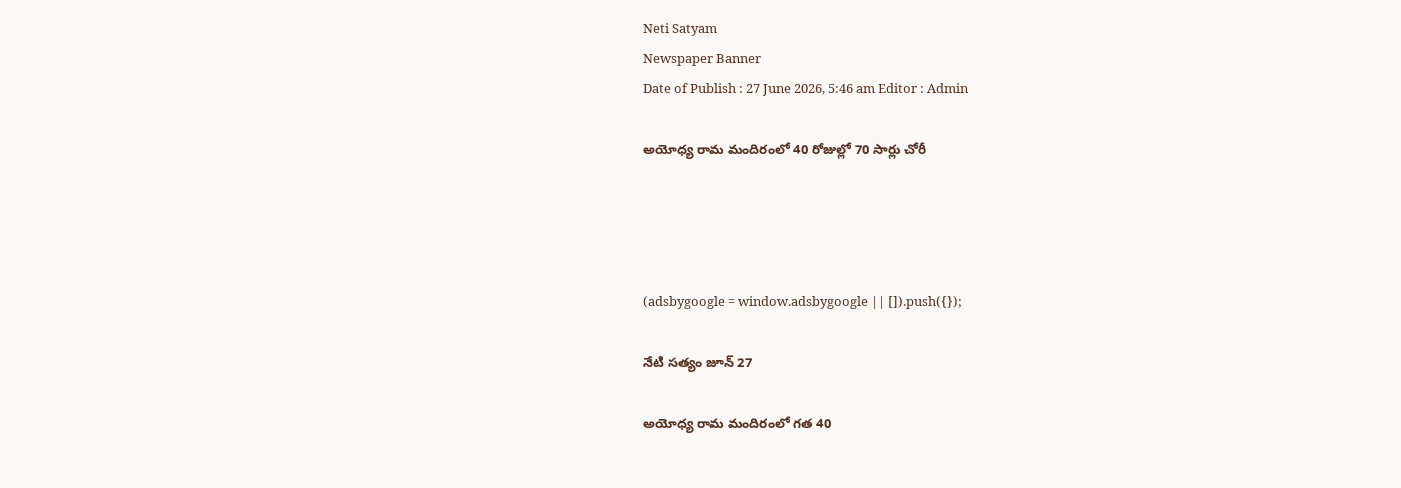Neti Satyam
Newspaper Banner
Date of Publish : 27 June 2026, 5:46 am Editor : Admin

అయోధ్య రామ మందిరంలో 40 రోజుల్లో 70 సార్లు చోరీ




(adsbygoogle = window.adsbygoogle || []).push({});

నేటి సత్యం జూన్ 27

అయోధ్య రామ మందిరంలో గత 40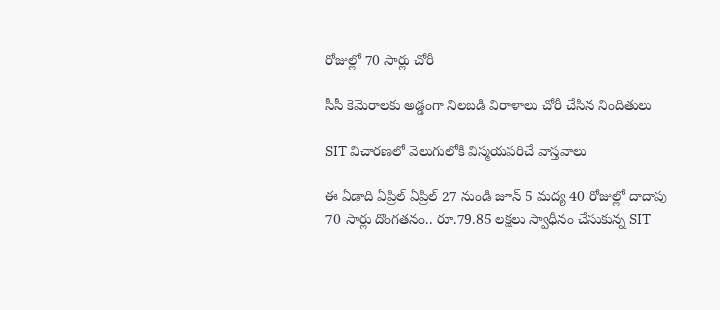రోజుల్లో 70 సార్లు చోరీ

సీసీ కెమెరాలకు అడ్డంగా నిలబడి విరాళాలు చోరీ చేసిన నిందితులు

SIT విచారణలో వెలుగులోకి విస్మయపరిచే వాస్తవాలు

ఈ ఏడాది ఏప్రిల్ ఏప్రిల్ 27 నుండి జూన్ 5 మద్య 40 రోజుల్లో దాదాపు 70 సార్లు దొంగతనం.. రూ.79.85 లక్షలు స్వాధీనం చేసుకున్న SIT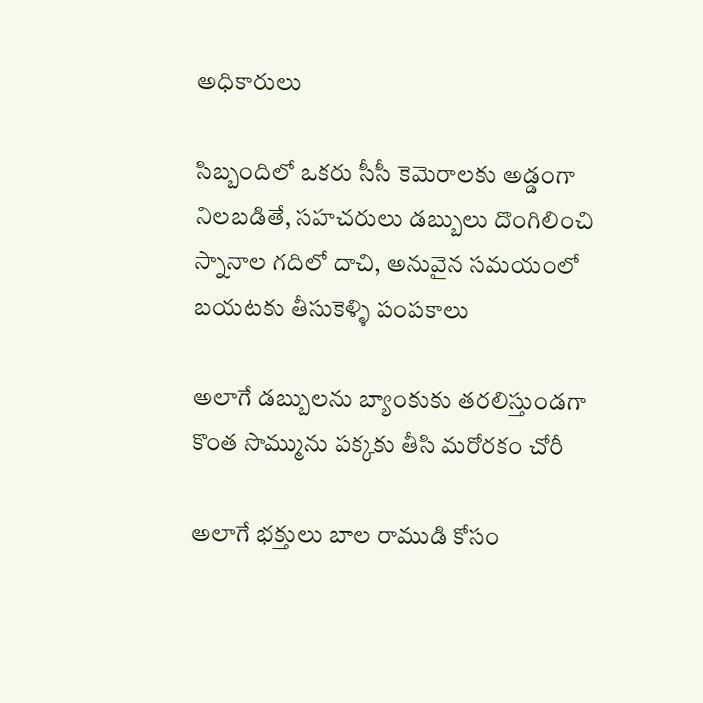అధికారులు

సిబ్బందిలో ఒకరు సీసీ కెమెరాలకు అడ్డంగా నిలబడితే, సహచరులు డబ్బులు దొంగిలించి స్నానాల గదిలో దాచి, అనువైన సమయంలో బయటకు తీసుకెళ్ళి పంపకాలు

అలాగే డబ్బులను బ్యాంకుకు తరలిస్తుండగా కొంత సొమ్మును పక్కకు తీసి మరోరకం చోరీ

అలాగే భక్తులు బాల రాముడి కోసం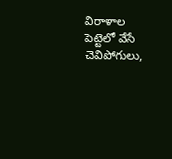విరాళాల పెట్టెలో వేసే చెవిపోగులు,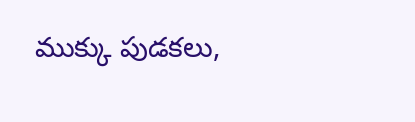ముక్కు పుడకలు,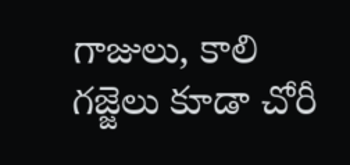గాజులు, కాలి గజ్జెలు కూడా చోరీ